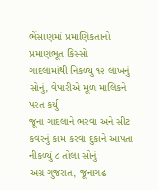ભેંસાણમાં પ્રમાણિકતાનો પ્રમાણભૂત કિસ્સો
ગાદલામાંથી નિકળ્યુ ૧૨ લાખનું સોનું, વેપારીએ મૂળ માલિકને પરત કર્યુ
જૂના ગાદલાને ભરવા અને સીટ કવરનું કામ કરવા દુકાને આપતા નીકળ્યું ૮ તોલા સોનું
અગ્ર ગુજરાત, જૂનાગઢ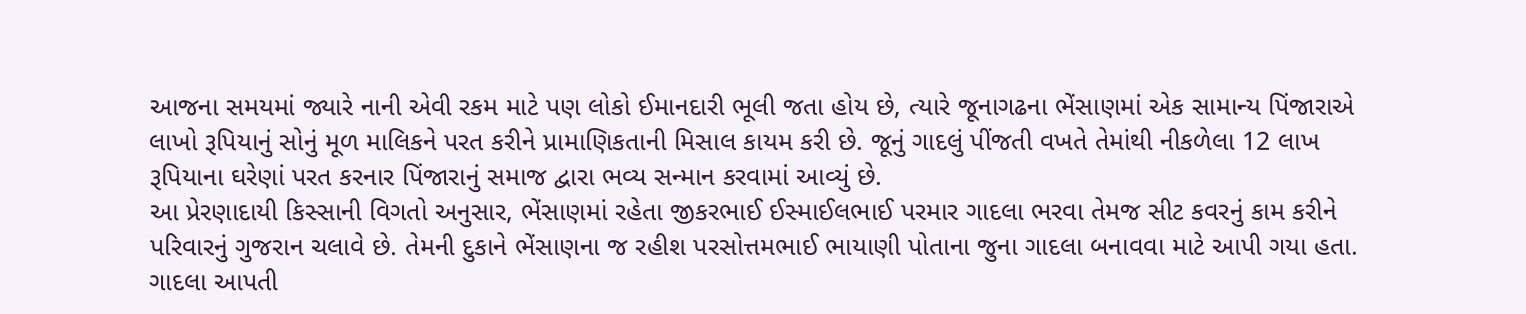આજના સમયમાં જ્યારે નાની એવી રકમ માટે પણ લોકો ઈમાનદારી ભૂલી જતા હોય છે, ત્યારે જૂનાગઢના ભેંસાણમાં એક સામાન્ય પિંજારાએ લાખો રૂપિયાનું સોનું મૂળ માલિકને પરત કરીને પ્રામાણિકતાની મિસાલ કાયમ કરી છે. જૂનું ગાદલું પીંજતી વખતે તેમાંથી નીકળેલા 12 લાખ રૂપિયાના ઘરેણાં પરત કરનાર પિંજારાનું સમાજ દ્વારા ભવ્ય સન્માન કરવામાં આવ્યું છે.
આ પ્રેરણાદાયી કિસ્સાની વિગતો અનુસાર, ભેંસાણમાં રહેતા જીકરભાઈ ઈસ્માઈલભાઈ પરમાર ગાદલા ભરવા તેમજ સીટ કવરનું કામ કરીને પરિવારનું ગુજરાન ચલાવે છે. તેમની દુકાને ભેંસાણના જ રહીશ પરસોત્તમભાઈ ભાયાણી પોતાના જુના ગાદલા બનાવવા માટે આપી ગયા હતા. ગાદલા આપતી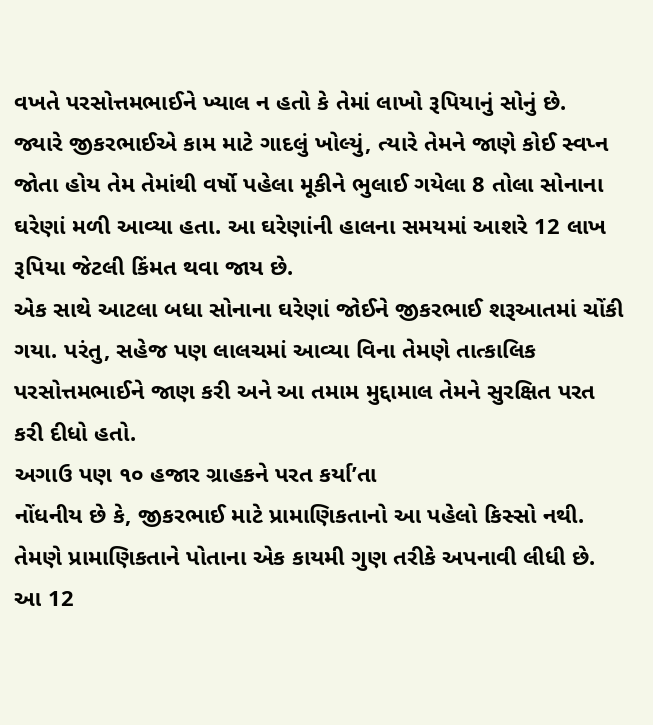વખતે પરસોત્તમભાઈને ખ્યાલ ન હતો કે તેમાં લાખો રૂપિયાનું સોનું છે.
જ્યારે જીકરભાઈએ કામ માટે ગાદલું ખોલ્યું, ત્યારે તેમને જાણે કોઈ સ્વપ્ન જોતા હોય તેમ તેમાંથી વર્ષો પહેલા મૂકીને ભુલાઈ ગયેલા 8 તોલા સોનાના ઘરેણાં મળી આવ્યા હતા. આ ઘરેણાંની હાલના સમયમાં આશરે 12 લાખ રૂપિયા જેટલી કિંમત થવા જાય છે.
એક સાથે આટલા બધા સોનાના ઘરેણાં જોઈને જીકરભાઈ શરૂઆતમાં ચોંકી ગયા. પરંતુ, સહેજ પણ લાલચમાં આવ્યા વિના તેમણે તાત્કાલિક પરસોત્તમભાઈને જાણ કરી અને આ તમામ મુદ્દામાલ તેમને સુરક્ષિત પરત કરી દીધો હતો.
અગાઉ પણ ૧૦ હજાર ગ્રાહકને પરત કર્યા’તા
નોંધનીય છે કે, જીકરભાઈ માટે પ્રામાણિકતાનો આ પહેલો કિસ્સો નથી. તેમણે પ્રામાણિકતાને પોતાના એક કાયમી ગુણ તરીકે અપનાવી લીધી છે. આ 12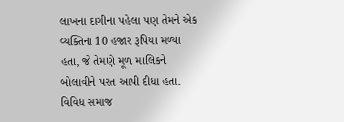લાખના દાગીના પહેલા પણ તેમને એક વ્યક્તિના 10 હજાર રૂપિયા મળ્યા હતા, જે તેમણે મૂળ માલિકને બોલાવીને પરત આપી દીધા હતા.
વિવિધ સમાજ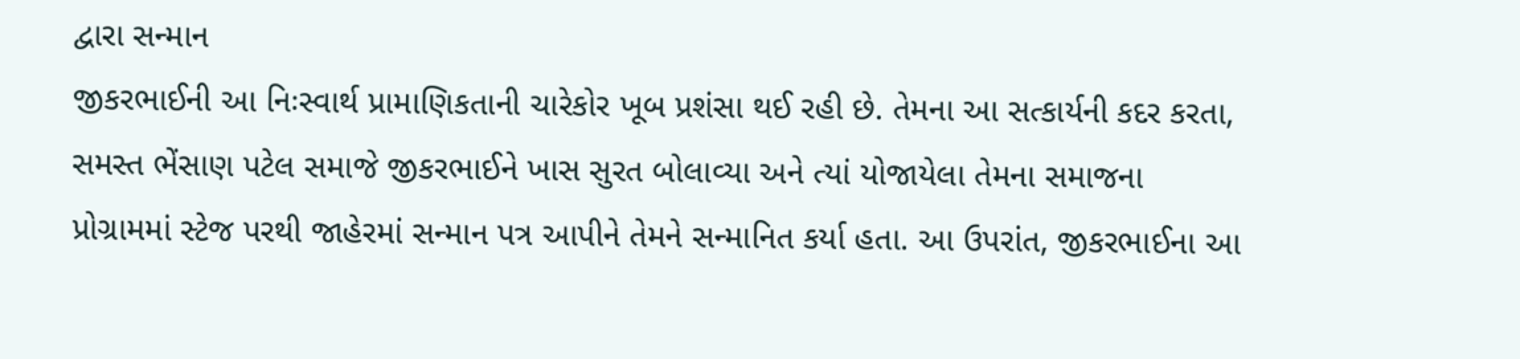દ્વારા સન્માન
જીકરભાઈની આ નિઃસ્વાર્થ પ્રામાણિકતાની ચારેકોર ખૂબ પ્રશંસા થઈ રહી છે. તેમના આ સત્કાર્યની કદર કરતા, સમસ્ત ભેંસાણ પટેલ સમાજે જીકરભાઈને ખાસ સુરત બોલાવ્યા અને ત્યાં યોજાયેલા તેમના સમાજના પ્રોગ્રામમાં સ્ટેજ પરથી જાહેરમાં સન્માન પત્ર આપીને તેમને સન્માનિત કર્યા હતા. આ ઉપરાંત, જીકરભાઈના આ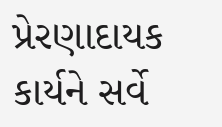પ્રેરણાદાયક કાર્યને સર્વે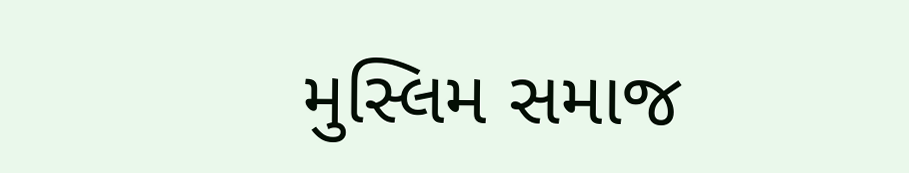મુસ્લિમ સમાજ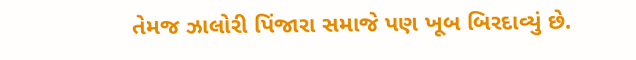તેમજ ઝાલોરી પિંજારા સમાજે પણ ખૂબ બિરદાવ્યું છે.